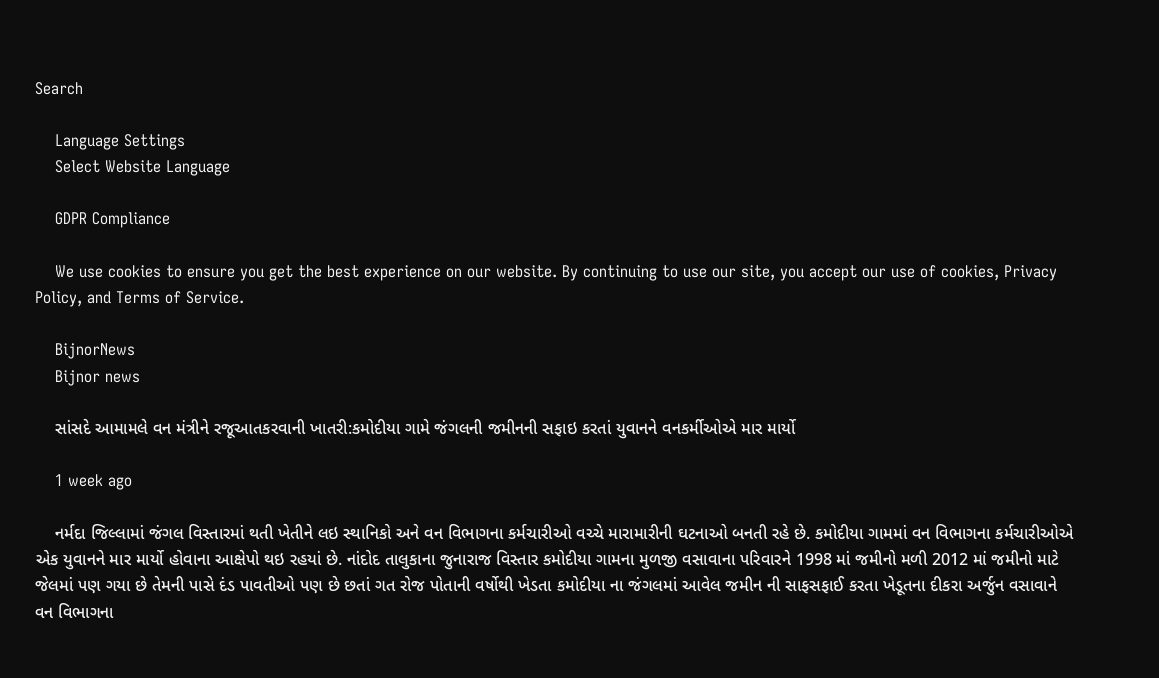Search

    Language Settings
    Select Website Language

    GDPR Compliance

    We use cookies to ensure you get the best experience on our website. By continuing to use our site, you accept our use of cookies, Privacy Policy, and Terms of Service.

    BijnorNews
    Bijnor news

    સાંસદે આમામલે વન મંત્રીને રજૂઆતકરવાની ખાતરી:કમોદીયા ગામે જંગલની જમીનની સફાઇ કરતાં યુવાનને વનકર્મીઓએ માર માર્યો

    1 week ago

    નર્મદા જિલ્લામાં જંગલ વિસ્તારમાં થતી ખેતીને લઇ સ્થાનિકો અને વન વિભાગના કર્મચારીઓ વચ્ચે મારામારીની ઘટનાઓ બનતી રહે છે. કમોદીયા ગામમાં વન વિભાગના કર્મચારીઓએ એક યુવાનને માર માર્યો હોવાના આક્ષેપો થઇ રહયાં છે. નાંદોદ તાલુકાના જુનારાજ વિસ્તાર કમોદીયા ગામના મુળજી વસાવાના પરિવારને 1998 માં જમીનો મળી 2012 માં જમીનો માટે જેલમાં પણ ગયા છે તેમની પાસે દંડ પાવતીઓ પણ છે છતાં ગત રોજ પોતાની વર્ષોથી ખેડતા કમોદીયા ના જંગલમાં આવેલ જમીન ની સાફસફાઈ કરતા ખેડૂતના દીકરા અર્જુન વસાવાને વન વિભાગના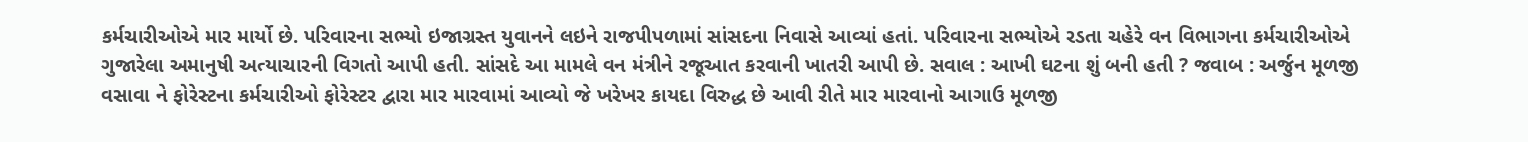કર્મચારીઓએ માર માર્યો છે. પરિવારના સભ્યો ઇજાગ્રસ્ત યુવાનને લઇને રાજપીપળામાં સાંસદના નિવાસે આવ્યાં હતાં. પરિવારના સભ્યોએ રડતા ચહેરે વન વિભાગના કર્મચારીઓએ ગુજારેલા અમાનુષી અત્યાચારની વિગતો આપી હતી. સાંસદે આ મામલે વન મંત્રીને રજૂઆત કરવાની ખાતરી આપી છે. સવાલ : આખી ઘટના શું બની હતી ? જવાબ : અર્જુન મૂળજી વસાવા ને ફોરેસ્ટના કર્મચારીઓ ફોરેસ્ટર દ્વારા માર મારવામાં આવ્યો જે ખરેખર કાયદા વિરુદ્ધ છે આવી રીતે માર મારવાનો આગાઉ મૂળજી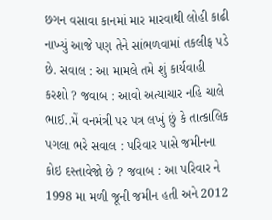છગન વસાવા કાનમાં માર મારવાથી લોહી કાઢી નાખ્યું આજે પણ તેને સાંભળવામાં તકલીફ પડે છે. સવાલ : આ મામલે તમે શું કાર્યવાહી કરશો ? જવાબ : આવો અત્યાચાર નહિ ચાલે ભાઈ..મેં વનમંત્રી પર પત્ર લખું છું કે તાત્કાલિક પગલા ભરે સવાલ : પરિવાર પાસે જમીનના કોઇ દસ્તાવેજો છે ? જવાબ : આ પરિવાર ને 1998 મા મળી જૂની જમીન હતી અને 2012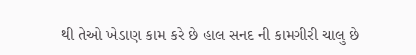થી તેઓ ખેડાણ કામ કરે છે હાલ સનદ ની કામગીરી ચાલુ છે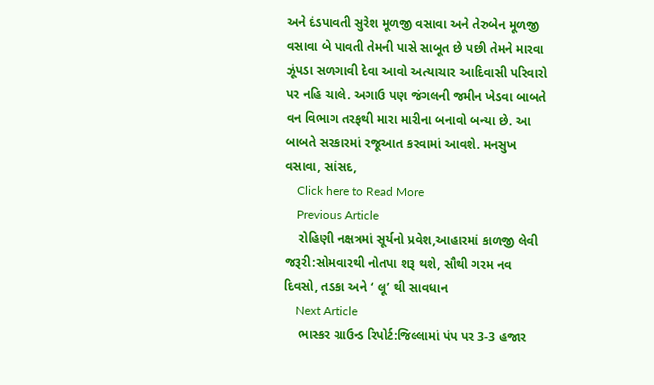અને દંડપાવતી સુરેશ મૂળજી વસાવા અને તેરુબેન મૂળજી વસાવા બે પાવતી તેમની પાસે સાબૂત છે પછી તેમને મારવા ઝૂંપડા સળગાવી દેવા આવો અત્યાચાર આદિવાસી પરિવારો પર નહિ ચાલે. અગાઉ પણ જંગલની જમીન ખેડવા બાબતે વન વિભાગ તરફથી મારા મારીના બનાવો બન્યા છે. આ બાબતે સરકારમાં રજૂઆત કરવામાં આવશે. મનસુખ વસાવા, સાંસદ,
    Click here to Read More
    Previous Article
    રોહિણી નક્ષત્રમાં સૂર્યનો પ્રવેશ,આહારમાં કાળજી લેવી જરૂરી:સોમવારથી નોતપા શરૂ થશે, સૌથી ગરમ નવ દિવસો, તડકા અને ‘ લૂ’ થી સાવધાન
    Next Article
    ભાસ્કર ગ્રાઉન્ડ રિપોર્ટ:જિલ્લામાં પંપ પર 3-3 હજાર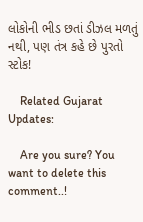લોકોની ભીડ છતાં ડીઝલ મળતું નથી, પણ તંત્ર કહે છે પુરતો સ્ટોક!

    Related Gujarat Updates:

    Are you sure? You want to delete this comment..!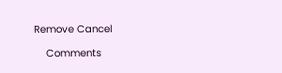Remove Cancel

    Comments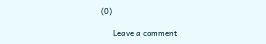(0)

      Leave a comment